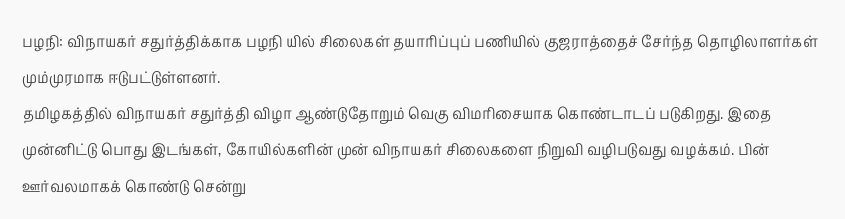பழநி: விநாயகர் சதுர்த்திக்காக பழநி யில் சிலைகள் தயாரிப்புப் பணியில் குஜராத்தைச் சேர்ந்த தொழிலாளர்கள் மும்முரமாக ஈடுபட்டுள்ளனர்.
தமிழகத்தில் விநாயகர் சதுர்த்தி விழா ஆண்டுதோறும் வெகு விமரிசையாக கொண்டாடப் படுகிறது. இதை முன்னிட்டு பொது இடங்கள், கோயில்களின் முன் விநாயகர் சிலைகளை நிறுவி வழிபடுவது வழக்கம். பின் ஊர்வலமாகக் கொண்டு சென்று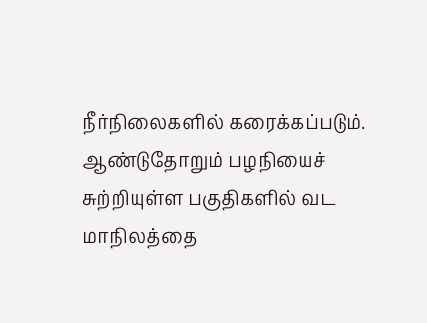நீர்நிலைகளில் கரைக்கப்படும். ஆண்டுதோறும் பழநியைச் சுற்றியுள்ள பகுதிகளில் வட மாநிலத்தை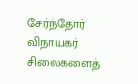சேர்ந்தோர் விநாயகர் சிலைகளைத்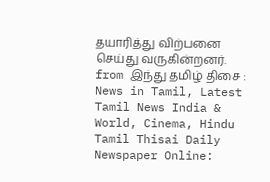தயாரித்து விற்பனை செய்து வருகின்றனர்.
from இந்து தமிழ் திசை : News in Tamil, Latest Tamil News India & World, Cinema, Hindu Tamil Thisai Daily Newspaper Online: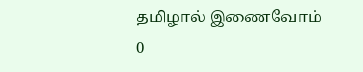தமிழால் இணைவோம்
0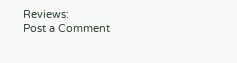Reviews:
Post a Comment